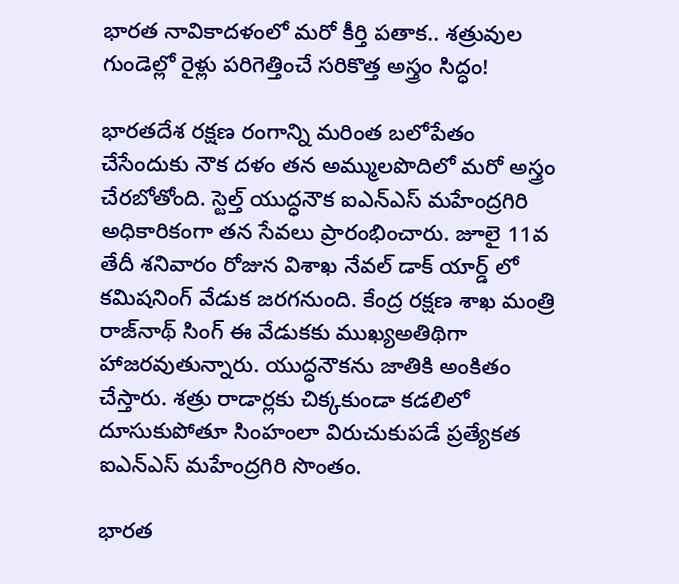భారత నావికాదళంలో మరో కీర్తి పతాక.. శత్రువుల గుండెల్లో రైళ్లు పరిగెత్తించే సరికొత్త అస్త్రం సిద్ధం!

భారతదేశ రక్షణ రంగాన్ని మరింత బలోపేతం చేసేందుకు నౌక దళం తన అమ్ములపొదిలో మరో అస్త్రం చేరబోతోంది. స్టెల్త్ యుద్ధనౌక ఐఎన్ఎస్ మహేంద్రగిరి అధికారికంగా తన సేవలు ప్రారంభించారు. జూలై 11వ తేదీ శనివారం రోజున విశాఖ నేవల్ డాక్ యార్డ్ లో కమిషనింగ్ వేడుక జరగనుంది. కేంద్ర రక్షణ శాఖ మంత్రి రాజ్‌నాథ్ సింగ్ ఈ వేడుకకు ముఖ్యఅతిథిగా హాజరవుతున్నారు. యుద్ధనౌకను జాతికి అంకితం చేస్తారు. శత్రు రాడార్లకు చిక్కకుండా కడలిలో దూసుకుపోతూ సింహంలా విరుచుకుపడే ప్రత్యేకత ఐఎన్ఎస్ మహేంద్రగిరి సొంతం.

భారత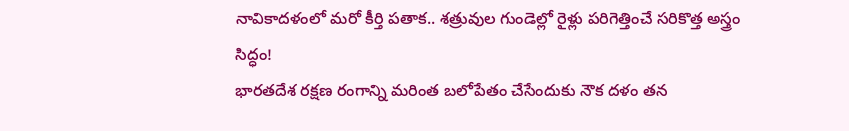నావికాదళంలో మరో కీర్తి పతాక.. శత్రువుల గుండెల్లో రైళ్లు పరిగెత్తించే సరికొత్త అస్త్రం సిద్ధం!
భారతదేశ రక్షణ రంగాన్ని మరింత బలోపేతం చేసేందుకు నౌక దళం తన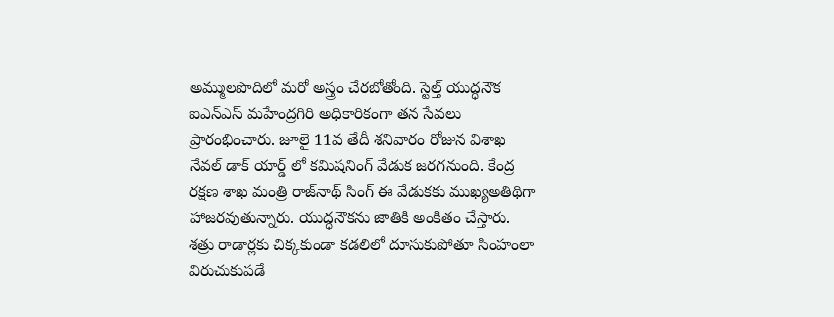అమ్ములపొదిలో మరో అస్త్రం చేరబోతోంది. స్టెల్త్ యుద్ధనౌక ఐఎన్ఎస్ మహేంద్రగిరి అధికారికంగా తన సేవలు ప్రారంభించారు. జూలై 11వ తేదీ శనివారం రోజున విశాఖ నేవల్ డాక్ యార్డ్ లో కమిషనింగ్ వేడుక జరగనుంది. కేంద్ర రక్షణ శాఖ మంత్రి రాజ్‌నాథ్ సింగ్ ఈ వేడుకకు ముఖ్యఅతిథిగా హాజరవుతున్నారు. యుద్ధనౌకను జాతికి అంకితం చేస్తారు. శత్రు రాడార్లకు చిక్కకుండా కడలిలో దూసుకుపోతూ సింహంలా విరుచుకుపడే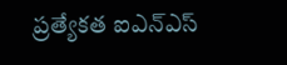ప్రత్యేకత ఐఎన్ఎస్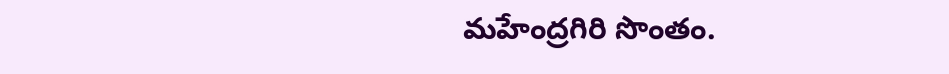మహేంద్రగిరి సొంతం.